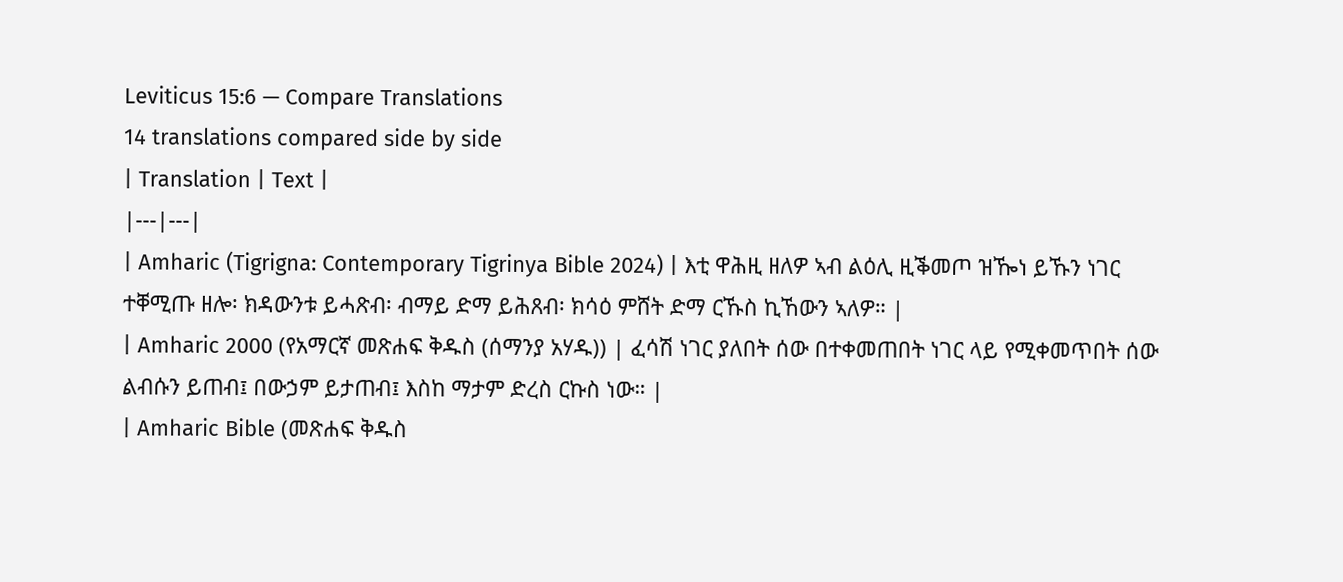Leviticus 15:6 — Compare Translations
14 translations compared side by side
| Translation | Text |
|---|---|
| Amharic (Tigrigna: Contemporary Tigrinya Bible 2024) | እቲ ዋሕዚ ዘለዎ ኣብ ልዕሊ ዚቕመጦ ዝዀነ ይኹን ነገር ተቐሚጡ ዘሎ፡ ክዳውንቱ ይሓጽብ፡ ብማይ ድማ ይሕጸብ፡ ክሳዕ ምሸት ድማ ርኹስ ኪኸውን ኣለዎ። |
| Amharic 2000 (የአማርኛ መጽሐፍ ቅዱስ (ሰማንያ አሃዱ)) | ፈሳሽ ነገር ያለበት ሰው በተቀመጠበት ነገር ላይ የሚቀመጥበት ሰው ልብሱን ይጠብ፤ በውኃም ይታጠብ፤ እስከ ማታም ድረስ ርኩስ ነው። |
| Amharic Bible (መጽሐፍ ቅዱስ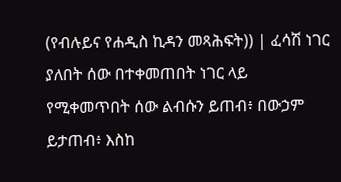(የብሉይና የሐዲስ ኪዳን መጻሕፍት)) | ፈሳሽ ነገር ያለበት ሰው በተቀመጠበት ነገር ላይ የሚቀመጥበት ሰው ልብሱን ይጠብ፥ በውኃም ይታጠብ፥ እስከ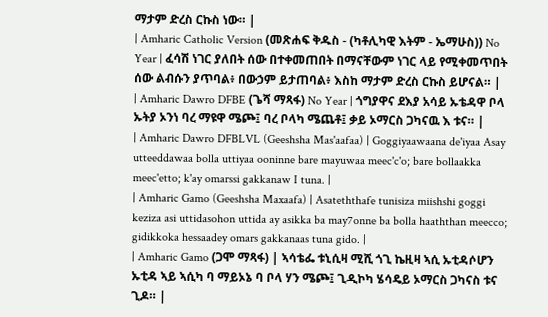ማታም ድረስ ርኩስ ነው። |
| Amharic Catholic Version (መጽሐፍ ቅዱስ - (ካቶሊካዊ እትም - ኤማሁስ)) No Year | ፈሳሽ ነገር ያለበት ሰው በተቀመጠበት በማናቸውም ነገር ላይ የሚቀመጥበት ሰው ልብሱን ያጥባል፥ በውኃም ይታጠባል፥ እስከ ማታም ድረስ ርኩስ ይሆናል። |
| Amharic Dawro DFBE (ጌሻ ማጻፋ) No Year | ጎግያዋና ደእያ አሳይ ኡቴዳዋ ቦላ ኡትያ ኦንነ ባረ ማዩዋ ሜጮ፤ ባረ ቦላካ ሜጨቶ፤ ቃይ ኦማርስ ጋካናዉ እ ቱና። |
| Amharic Dawro DFBLVL (Geeshsha Mas'aafaa) | Goggiyaawaana de'iyaa Asay utteeddawaa bolla uttiyaa ooninne bare mayuwaa meec'c'o; bare bollaakka meec'etto; k'ay omarssi gakkanaw I tuna. |
| Amharic Gamo (Geeshsha Maxaafa) | Asateththafe tunisiza miishshi goggi keziza asi uttidasohon uttida ay asikka ba may7onne ba bolla haaththan meecco; gidikkoka hessaadey omars gakkanaas tuna gido. |
| Amharic Gamo (ጋሞ ማጻፋ) | ኣሳቴፌ ቱኒሲዛ ሚሺ ጎጊ ኬዚዛ ኣሲ ኡቲዳሶሆን ኡቲዳ ኣይ ኣሲካ ባ ማይኦኔ ባ ቦላ ሃን ሜጮ፤ ጊዲኮካ ሄሳዴይ ኦማርስ ጋካናስ ቱና ጊዶ። |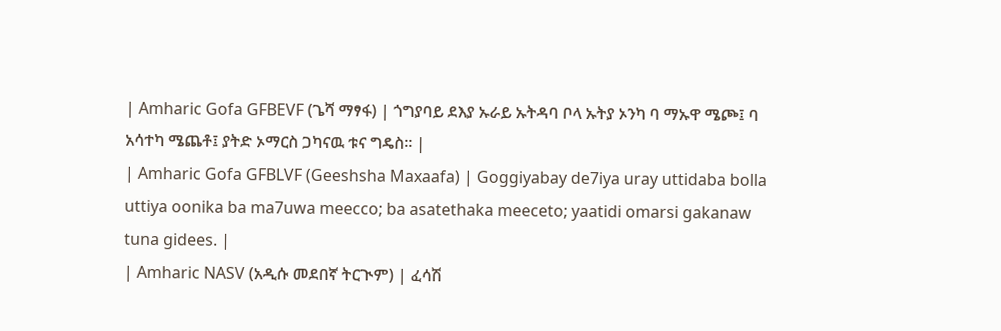| Amharic Gofa GFBEVF (ጌሻ ማፃፋ) | ጎግያባይ ደእያ ኡራይ ኡትዳባ ቦላ ኡትያ ኦንካ ባ ማኡዋ ሜጮ፤ ባ አሳተካ ሜጨቶ፤ ያትድ ኦማርስ ጋካናዉ ቱና ግዴስ። |
| Amharic Gofa GFBLVF (Geeshsha Maxaafa) | Goggiyabay de7iya uray uttidaba bolla uttiya oonika ba ma7uwa meecco; ba asatethaka meeceto; yaatidi omarsi gakanaw tuna gidees. |
| Amharic NASV (አዲሱ መደበኛ ትርጒም) | ፈሳሽ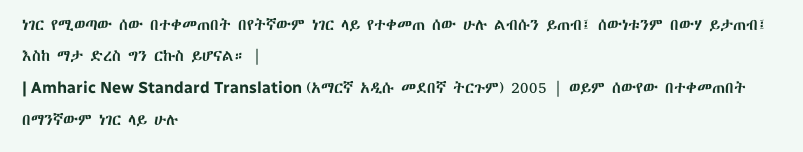ነገር የሚወጣው ሰው በተቀመጠበት በየትኛውም ነገር ላይ የተቀመጠ ሰው ሁሉ ልብሱን ይጠብ፤ ሰውነቱንም በውሃ ይታጠብ፤ እስከ ማታ ድረስ ግን ርኩስ ይሆናል። |
| Amharic New Standard Translation (አማርኛ አዲሱ መደበኛ ትርጉም) 2005 | ወይም ሰውየው በተቀመጠበት በማንኛውም ነገር ላይ ሁሉ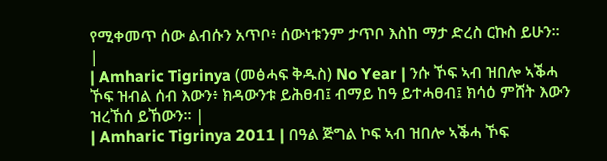የሚቀመጥ ሰው ልብሱን አጥቦ፥ ሰውነቱንም ታጥቦ እስከ ማታ ድረስ ርኩስ ይሁን። |
| Amharic Tigrinya (መፅሓፍ ቅዱስ) No Year | ንሱ ኾፍ ኣብ ዝበሎ ኣቕሓ ኾፍ ዝብል ሰብ እውን፥ ክዳውንቱ ይሕፀብ፤ ብማይ ከዓ ይተሓፀብ፤ ክሳዕ ምሸት እውን ዝረኸሰ ይኸውን። |
| Amharic Tigrinya 2011 | በዓል ጅግል ኮፍ ኣብ ዝበሎ ኣቕሓ ኾፍ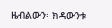ዜብልውን፡ ክዳውንቱ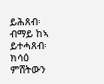ይሕጸብ፡ ብማይ ከኣ ይተሓጸብ፡ ክሳዕ ምሸትውን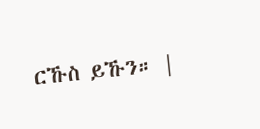ርኹስ ይኹን። |